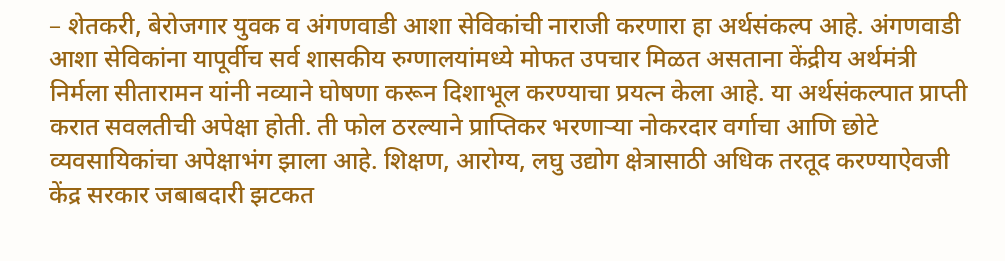– शेतकरी, बेरोजगार युवक व अंगणवाडी आशा सेविकांची नाराजी करणारा हा अर्थसंकल्प आहे. अंगणवाडी आशा सेविकांना यापूर्वीच सर्व शासकीय रुग्णालयांमध्ये मोफत उपचार मिळत असताना केंद्रीय अर्थमंत्री निर्मला सीतारामन यांनी नव्याने घोषणा करून दिशाभूल करण्याचा प्रयत्न केला आहे. या अर्थसंकल्पात प्राप्ती करात सवलतीची अपेक्षा होती. ती फोल ठरल्याने प्राप्तिकर भरणाऱ्या नोकरदार वर्गाचा आणि छोटे व्यवसायिकांचा अपेक्षाभंग झाला आहे. शिक्षण, आरोग्य, लघु उद्योग क्षेत्रासाठी अधिक तरतूद करण्याऐवजी केंद्र सरकार जबाबदारी झटकत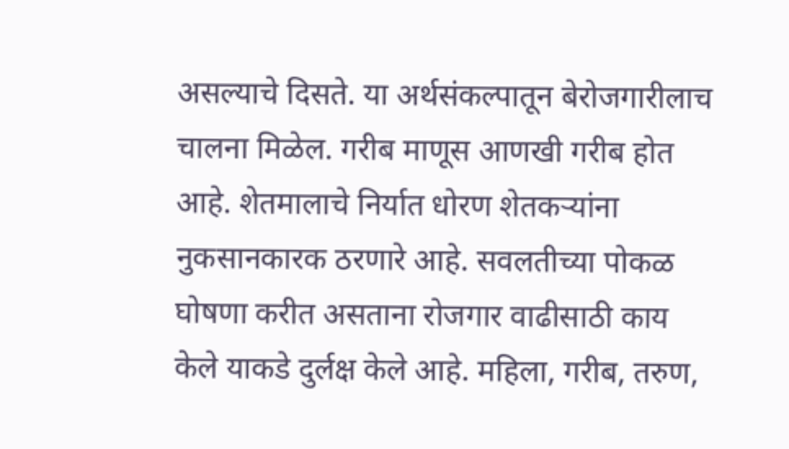असल्याचे दिसते. या अर्थसंकल्पातून बेरोजगारीलाच चालना मिळेल. गरीब माणूस आणखी गरीब होत आहे. शेतमालाचे निर्यात धोरण शेतकऱ्यांना नुकसानकारक ठरणारे आहे. सवलतीच्या पोकळ घोषणा करीत असताना रोजगार वाढीसाठी काय केले याकडे दुर्लक्ष केले आहे. महिला, गरीब, तरुण,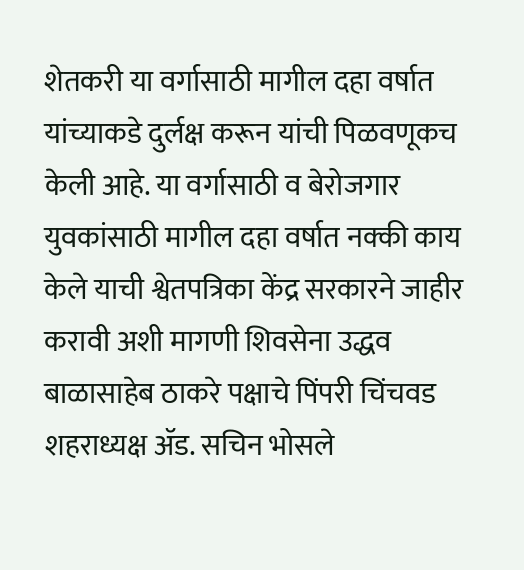शेतकरी या वर्गासाठी मागील दहा वर्षात यांच्याकडे दुर्लक्ष करून यांची पिळवणूकच केली आहे. या वर्गासाठी व बेरोजगार युवकांसाठी मागील दहा वर्षात नक्की काय केले याची श्वेतपत्रिका केंद्र सरकारने जाहीर करावी अशी मागणी शिवसेना उद्धव बाळासाहेब ठाकरे पक्षाचे पिंपरी चिंचवड शहराध्यक्ष ॲड. सचिन भोसले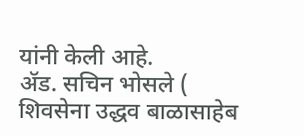यांनी केली आहे.
ॲड. सचिन भोसले ( शिवसेना उद्धव बाळासाहेब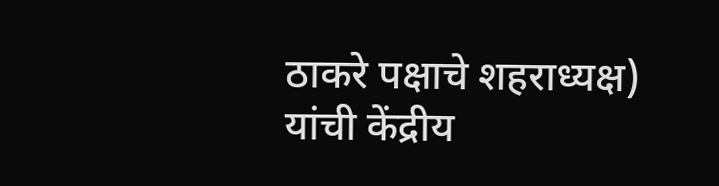ठाकरे पक्षाचे शहराध्यक्ष) यांची केंद्रीय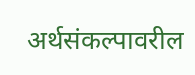अर्थसंकल्पावरील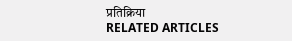प्रतिक्रिया
RELATED ARTICLES